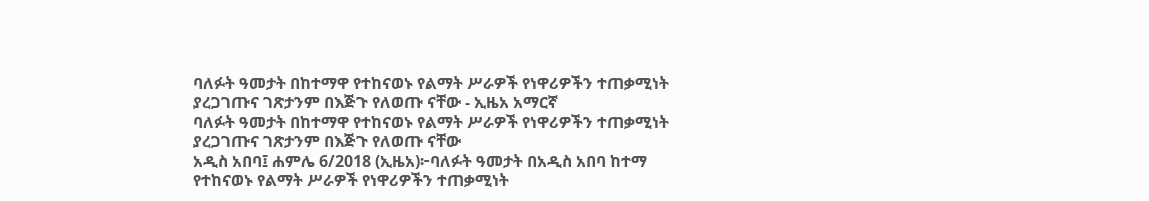ባለፉት ዓመታት በከተማዋ የተከናወኑ የልማት ሥራዎች የነዋሪዎችን ተጠቃሚነት ያረጋገጡና ገጽታንም በእጅጉ የለወጡ ናቸው - ኢዜአ አማርኛ
ባለፉት ዓመታት በከተማዋ የተከናወኑ የልማት ሥራዎች የነዋሪዎችን ተጠቃሚነት ያረጋገጡና ገጽታንም በእጅጉ የለወጡ ናቸው
አዲስ አበባ፤ ሐምሌ 6/2018 (ኢዜአ)፦ባለፉት ዓመታት በአዲስ አበባ ከተማ የተከናወኑ የልማት ሥራዎች የነዋሪዎችን ተጠቃሚነት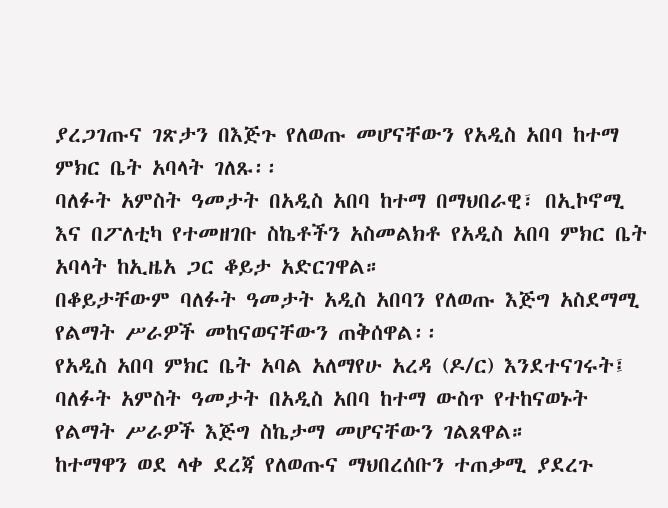ያረጋገጡና ገጽታን በእጅጉ የለወጡ መሆናቸውን የአዲስ አበባ ከተማ ምክር ቤት አባላት ገለጹ፡፡
ባለፉት አምስት ዓመታት በአዲስ አበባ ከተማ በማህበራዊ፣ በኢኮኖሚ እና በፖለቲካ የተመዘገቡ ስኬቶችን አስመልክቶ የአዲስ አበባ ምክር ቤት አባላት ከኢዜአ ጋር ቆይታ አድርገዋል።
በቆይታቸውም ባለፉት ዓመታት አዲስ አበባን የለወጡ እጅግ አስደማሚ የልማት ሥራዎች መከናወናቸውን ጠቅሰዋል፡፡
የአዲስ አበባ ምክር ቤት አባል አለማየሁ አረዳ (ዶ/ር) እንደተናገሩት፤ ባለፉት አምስት ዓመታት በአዲስ አበባ ከተማ ውስጥ የተከናወኑት የልማት ሥራዎች እጅግ ስኬታማ መሆናቸውን ገልጸዋል።
ከተማዋን ወደ ላቀ ደረጃ የለወጡና ማህበረሰቡን ተጠቃሚ ያደረጉ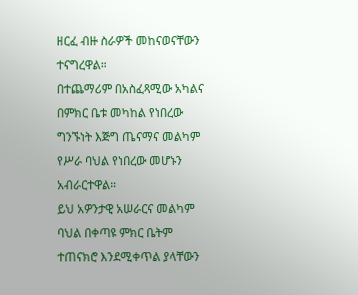ዘርፈ ብዙ ስራዎች መከናወናቸውን ተናግረዋል።
በተጨማሪም በአስፈጻሚው አካልና በምክር ቤቱ መካከል የነበረው ግንኙነት እጅግ ጤናማና መልካም የሥራ ባህል የነበረው መሆኑን አብራርተዋል።
ይህ አዎንታዊ አሠራርና መልካም ባህል በቀጣዩ ምክር ቤትም ተጠናክሮ እንደሚቀጥል ያላቸውን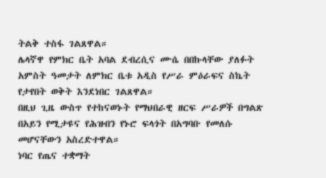ትልቅ ተስፋ ገልጸዋል።
ሌላኛዋ የምክር ቤት አባል ደብረሲና ሙሴ በበኩላቸው ያለፉት አምስት ዓመታት ለምክር ቤቱ አዲስ የሥራ ምዕራፍና ስኬት የታየበት ወቅት እንደነበር ገልጸዋል።
በዚህ ጊዜ ውስጥ የተከናወኑት የማህበራዊ ዘርፍ ሥራዎች በግልጽ በአይን የሚታዩና የሕዝብን የኑሮ ፍላጎት በአግባቡ የመለሱ መሆናቸውን አስረድተዋል።
ነባር የጤና ተቋማት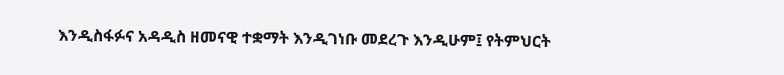እንዲስፋፉና አዳዲስ ዘመናዊ ተቋማት እንዲገነቡ መደረጉ እንዲሁም፤ የትምህርት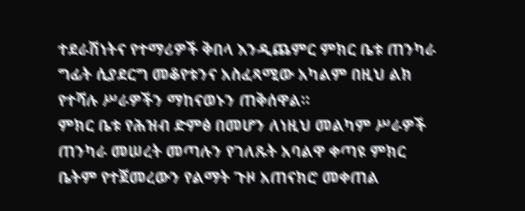ተደራሽነትና የተማሪዎች ቅበላ እንዲጨምር ምክር ቤቱ ጠንካራ ግፊት ሲያደርግ መቆየቱንና አስፈጻሚው አካልም በዚህ ልክ የተሻሉ ሥራዎችን ማከናወኑን ጠቅሰዋል።
ምክር ቤቱ የሕዝብ ድምፅ በመሆን ለነዚህ መልካም ሥራዎች ጠንካራ መሠረት መጣሉን የገለጹት አባልዋ ቀጣዩ ምክር ቤትም የተጀመረውን የልማት ጉዞ አጠናክሮ መቀጠል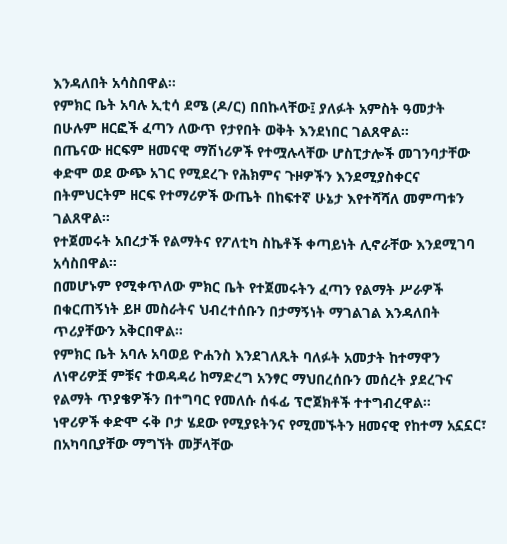እንዳለበት አሳስበዋል።
የምክር ቤት አባሉ ኢቲሳ ደሜ (ዶ/ር) በበኩላቸው፤ ያለፉት አምስት ዓመታት በሁሉም ዘርፎች ፈጣን ለውጥ የታየበት ወቅት እንደነበር ገልጸዋል።
በጤናው ዘርፍም ዘመናዊ ማሽነሪዎች የተሟሉላቸው ሆስፒታሎች መገንባታቸው ቀድሞ ወደ ውጭ አገር የሚደረጉ የሕክምና ጉዞዎችን እንደሚያስቀርና በትምህርትም ዘርፍ የተማሪዎች ውጤት በከፍተኛ ሁኔታ እየተሻሻለ መምጣቱን ገልጸዋል።
የተጀመሩት አበረታች የልማትና የፖለቲካ ስኬቶች ቀጣይነት ሊኖራቸው እንደሚገባ አሳስበዋል።
በመሆኑም የሚቀጥለው ምክር ቤት የተጀመሩትን ፈጣን የልማት ሥራዎች በቁርጠኝነት ይዞ መስራትና ህብረተሰቡን በታማኝነት ማገልገል እንዳለበት ጥሪያቸውን አቅርበዋል።
የምክር ቤት አባሉ አባወይ ዮሐንስ እንደገለጹት ባለፉት አመታት ከተማዋን ለነዋሪዎቿ ምቹና ተወዳዳሪ ከማድረግ አንፃር ማህበረሰቡን መሰረት ያደረጉና የልማት ጥያቄዎችን በተግባር የመለሱ ሰፋፊ ፕሮጀክቶች ተተግብረዋል።
ነዋሪዎች ቀድሞ ሩቅ ቦታ ሄደው የሚያዩትንና የሚመኙትን ዘመናዊ የከተማ አኗኗር፣ በአካባቢያቸው ማግኘት መቻላቸው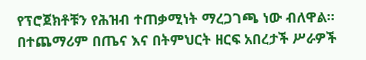የፕሮጀክቶቹን የሕዝብ ተጠቃሚነት ማረጋገጫ ነው ብለዋል።
በተጨማሪም በጤና እና በትምህርት ዘርፍ አበረታች ሥራዎች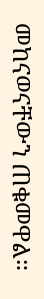መከናወናቸውን ጠቁመዋል።